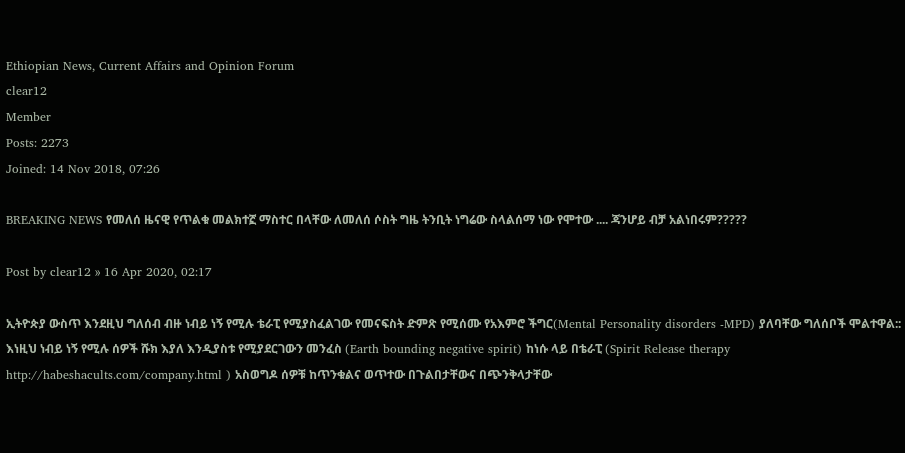Ethiopian News, Current Affairs and Opinion Forum
clear12
Member
Posts: 2273
Joined: 14 Nov 2018, 07:26

BREAKING NEWS የመለሰ ዜናዊ የጥልቁ መልክተኟ ማስተር በላቸው ለመለሰ ሶስት ግዜ ትንቢት ነግሬው ስላልሰማ ነው የሞተው .... ጃንሆይ ብቻ አልነበሩም?????

Post by clear12 » 16 Apr 2020, 02:17

ኢትዮጵያ ውስጥ እንደዚህ ግለሰብ ብዙ ነብይ ነኝ የሚሉ ቴራፒ የሚያስፈልገው የመናፍስት ድምጽ የሚሰሙ የአእምሮ ችግር(Mental Personality disorders -MPD) ያለባቸው ግለሰቦች ሞልተዋል:: እነዚህ ነብይ ነኝ የሚሉ ሰዎች ሹክ እያለ እንዲያስቱ የሚያደርገውን መንፈስ (Earth bounding negative spirit) ከነሱ ላይ በቴራፒ (Spirit Release therapy http://habeshacults.com/company.html ) አስወግዶ ሰዎቹ ከጥንቁልና ወጥተው በጉልበታቸውና በጭንቅላታቸው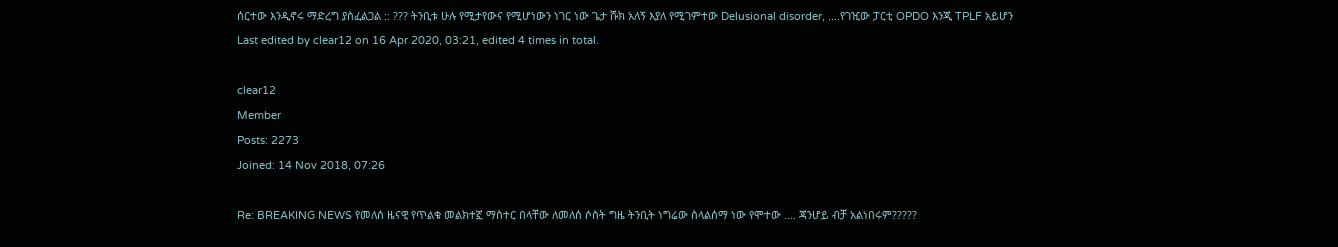ሰርተው እንዲኖሩ ማድረግ ያስፈልጋል :: ??? ትንቢቱ ሁሉ የሚታየውና የሚሆነውን ነገር ነው ጌታ ሹክ አለኝ እያለ የሚገምተው Delusional disorder, ....የገዢው ፓርቲ OPDO እንጂ TPLF አይሆን
Last edited by clear12 on 16 Apr 2020, 03:21, edited 4 times in total.

clear12
Member
Posts: 2273
Joined: 14 Nov 2018, 07:26

Re: BREAKING NEWS የመለሰ ዜናዊ የጥልቁ መልክተኟ ማስተር በላቸው ለመለሰ ሶስት ግዜ ትንቢት ነግሬው ስላልሰማ ነው የሞተው .... ጃንሆይ ብቻ አልነበሩም?????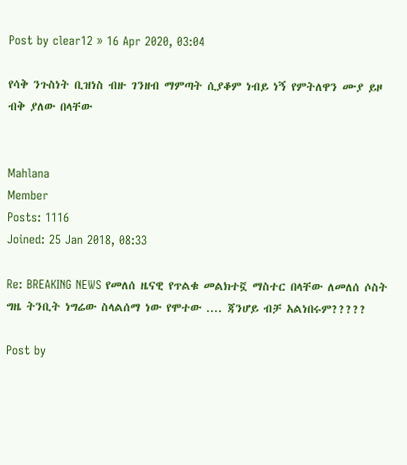Post by clear12 » 16 Apr 2020, 03:04

የሳቅ ንጉስነት ቢዝነስ ብዙ ገንዘብ ማምጣት ሲያቆም ነብይ ነኝ የምትለዋን ሙያ ይዞ ብቅ ያለው በላቸው


Mahlana
Member
Posts: 1116
Joined: 25 Jan 2018, 08:33

Re: BREAKING NEWS የመለሰ ዜናዊ የጥልቁ መልክተኟ ማስተር በላቸው ለመለሰ ሶስት ግዜ ትንቢት ነግሬው ስላልሰማ ነው የሞተው .... ጃንሆይ ብቻ አልነበሩም?????

Post by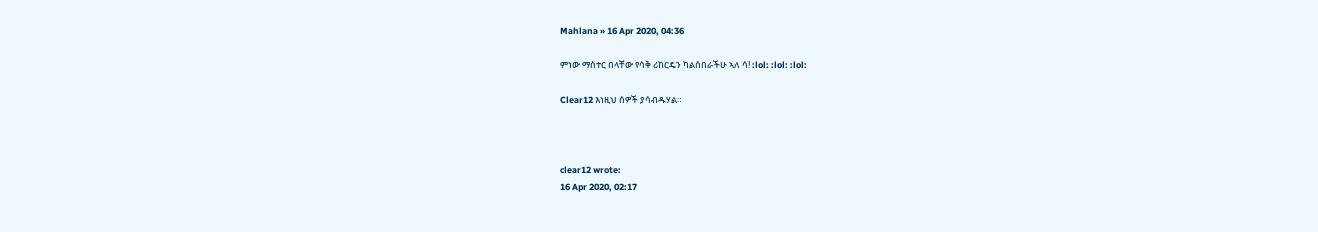Mahlana » 16 Apr 2020, 04:36

ምነው ማስተር በላቸው የሳቅ ሪከርዴን ካልሰበራችሁ ኣለ ሳ! :lol: :lol: :lol:

Clear12 እነዚህ ሰዎች ያሳብዱሃል።



clear12 wrote:
16 Apr 2020, 02:17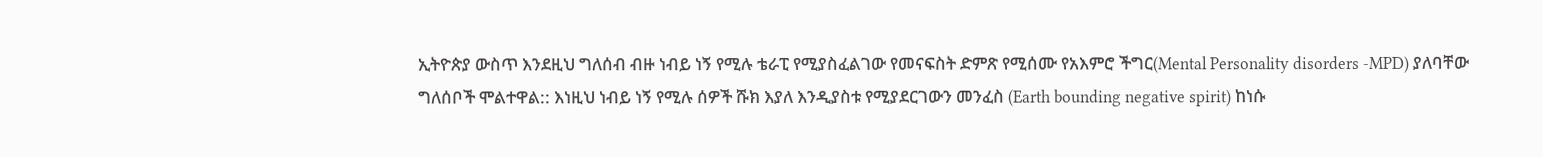ኢትዮጵያ ውስጥ እንደዚህ ግለሰብ ብዙ ነብይ ነኝ የሚሉ ቴራፒ የሚያስፈልገው የመናፍስት ድምጽ የሚሰሙ የአእምሮ ችግር(Mental Personality disorders -MPD) ያለባቸው ግለሰቦች ሞልተዋል:: እነዚህ ነብይ ነኝ የሚሉ ሰዎች ሹክ እያለ እንዲያስቱ የሚያደርገውን መንፈስ (Earth bounding negative spirit) ከነሱ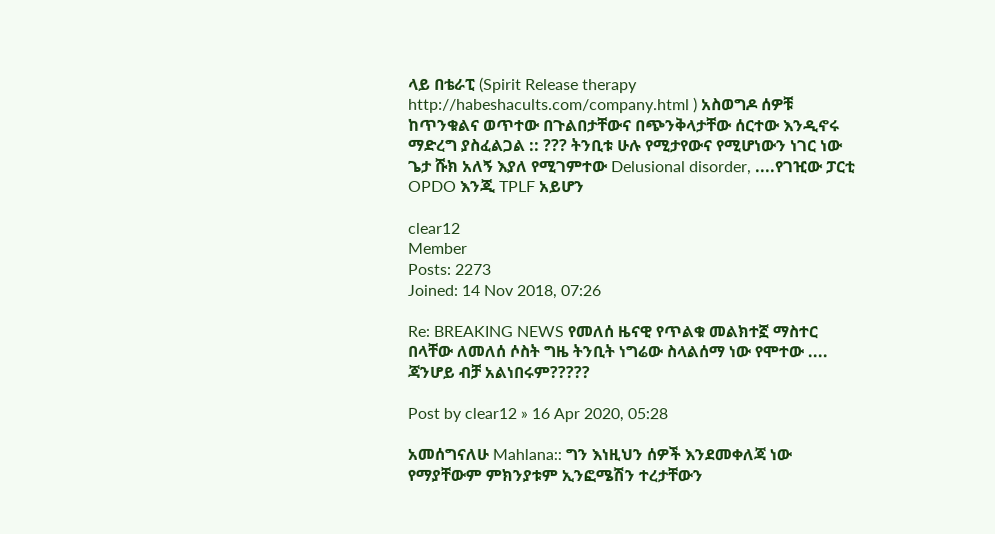ላይ በቴራፒ (Spirit Release therapy http://habeshacults.com/company.html ) አስወግዶ ሰዎቹ ከጥንቁልና ወጥተው በጉልበታቸውና በጭንቅላታቸው ሰርተው እንዲኖሩ ማድረግ ያስፈልጋል :: ??? ትንቢቱ ሁሉ የሚታየውና የሚሆነውን ነገር ነው ጌታ ሹክ አለኝ እያለ የሚገምተው Delusional disorder, ....የገዢው ፓርቲ OPDO እንጂ TPLF አይሆን

clear12
Member
Posts: 2273
Joined: 14 Nov 2018, 07:26

Re: BREAKING NEWS የመለሰ ዜናዊ የጥልቁ መልክተኟ ማስተር በላቸው ለመለሰ ሶስት ግዜ ትንቢት ነግሬው ስላልሰማ ነው የሞተው .... ጃንሆይ ብቻ አልነበሩም?????

Post by clear12 » 16 Apr 2020, 05:28

አመሰግናለሁ Mahlana:: ግን እነዚህን ሰዎች እንደመቀለጃ ነው የማያቸውም ምክንያቱም ኢንፎሜሽን ተረታቸውን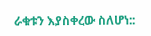ራቁቱን እያስቀረው ስለሆነ::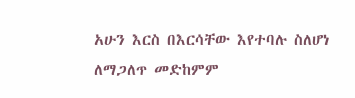አሁን እርስ በእርሳቸው እየተባሉ ስለሆነ ለማጋለጥ መድከምም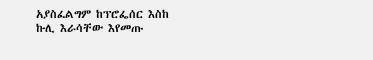አያስፈልግም ከፕሮፌሰር እስከ ኩሊ እራሳቸው እየመጡ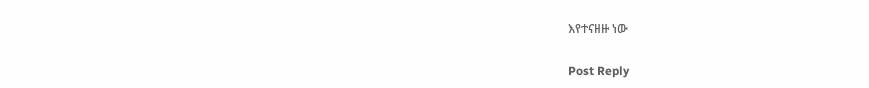እየተናዘዙ ነው

Post Reply